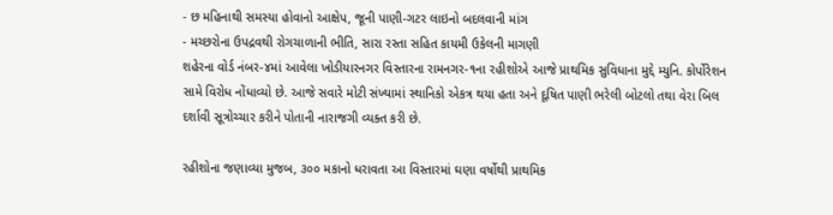- છ મહિનાથી સમસ્યા હોવાનો આક્ષેપ, જૂની પાણી-ગટર લાઇનો બદલવાની માંગ
- મચ્છરોના ઉપદ્રવથી રોગચાળાની ભીતિ, સારા રસ્તા સહિત કાયમી ઉકેલની માગણી
શહેરના વોર્ડ નંબર-૪માં આવેલા ખોડીયારનગર વિસ્તારના રામનગર-૧ના રહીશોએ આજે પ્રાથમિક સુવિધાના મુદ્દે મ્યુનિ. કોર્પોરેશન સામે વિરોધ નોંધાવ્યો છે. આજે સવારે મોટી સંખ્યામાં સ્થાનિકો એકત્ર થયા હતા અને દૂષિત પાણી ભરેલી બોટલો તથા વેરા બિલ દર્શાવી સૂત્રોચ્ચાર કરીને પોતાની નારાજગી વ્યક્ત કરી છે.

રહીશોના જણાવ્યા મુજબ, ૩૦૦ મકાનો ધરાવતા આ વિસ્તારમાં ઘણા વર્ષોથી પ્રાથમિક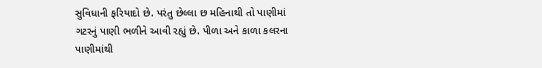સુવિધાની ફરિયાદો છે. પરંતુ છેલ્લા છ મહિનાથી તો પાણીમાં ગટરનું પાણી ભળીને આવી રહ્યું છે. પીળા અને કાળા કલરના પાણીમાંથી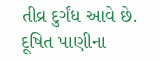તીવ્ર દુર્ગંધ આવે છે. દૂષિત પાણીના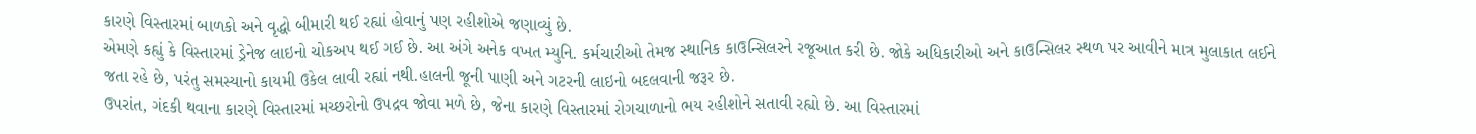કારણે વિસ્તારમાં બાળકો અને વૃદ્ધો બીમારી થઈ રહ્યાં હોવાનું પણ રહીશોએ જણાવ્યું છે.
એમણે કહ્યું કે વિસ્તારમાં ડ્રેનેજ લાઇનો ચોકઅપ થઈ ગઈ છે. આ અંગે અનેક વખત મ્યુનિ. કર્મચારીઓ તેમજ સ્થાનિક કાઉન્સિલરને રજૂઆત કરી છે. જોકે અધિકારીઓ અને કાઉન્સિલર સ્થળ પર આવીને માત્ર મુલાકાત લઈને જતા રહે છે, પરંતુ સમસ્યાનો કાયમી ઉકેલ લાવી રહ્યાં નથી.હાલની જૂની પાણી અને ગટરની લાઇનો બદલવાની જરૂર છે.
ઉપરાંત, ગંદકી થવાના કારણે વિસ્તારમાં મચ્છરોનો ઉપદ્રવ જોવા મળે છે, જેના કારણે વિસ્તારમાં રોગચાળાનો ભય રહીશોને સતાવી રહ્યો છે. આ વિસ્તારમાં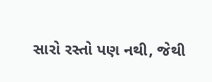સારો રસ્તો પણ નથી, જેથી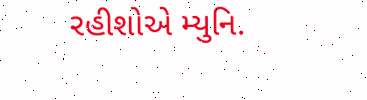રહીશોએ મ્યુનિ.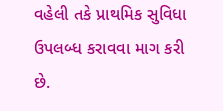વહેલી તકે પ્રાથમિક સુવિધા ઉપલબ્ધ કરાવવા માગ કરી છે.